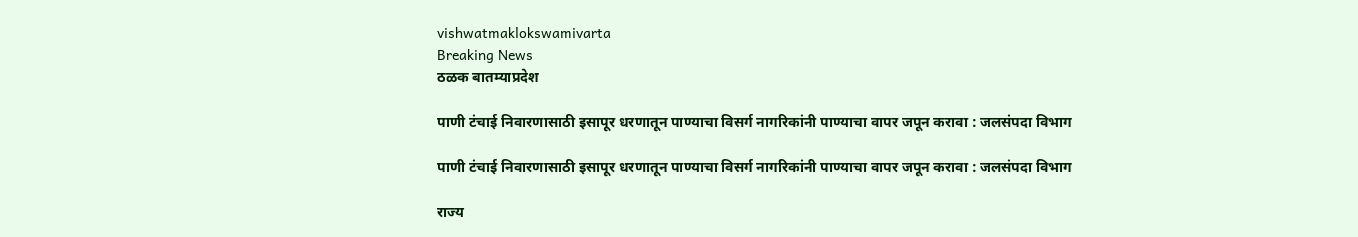vishwatmaklokswamivarta
Breaking News
ठळक बातम्याप्रदेश

पाणी टंचाई निवारणासाठी इसापूर धरणातून पाण्याचा विसर्ग नागरिकांनी पाण्याचा वापर जपून करावा : जलसंपदा विभाग

पाणी टंचाई निवारणासाठी इसापूर धरणातून पाण्याचा विसर्ग नागरिकांनी पाण्याचा वापर जपून करावा : जलसंपदा विभाग

राज्य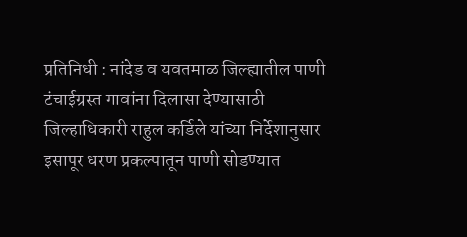प्रतिनिधी : नांदेड व यवतमाळ जिल्ह्यातील पाणी टंचाईग्रस्त गावांना दिलासा देण्यासाठी जिल्हाधिकारी राहुल कर्डिले यांच्या निर्देशानुसार इसापूर धरण प्रकल्पातून पाणी सोडण्यात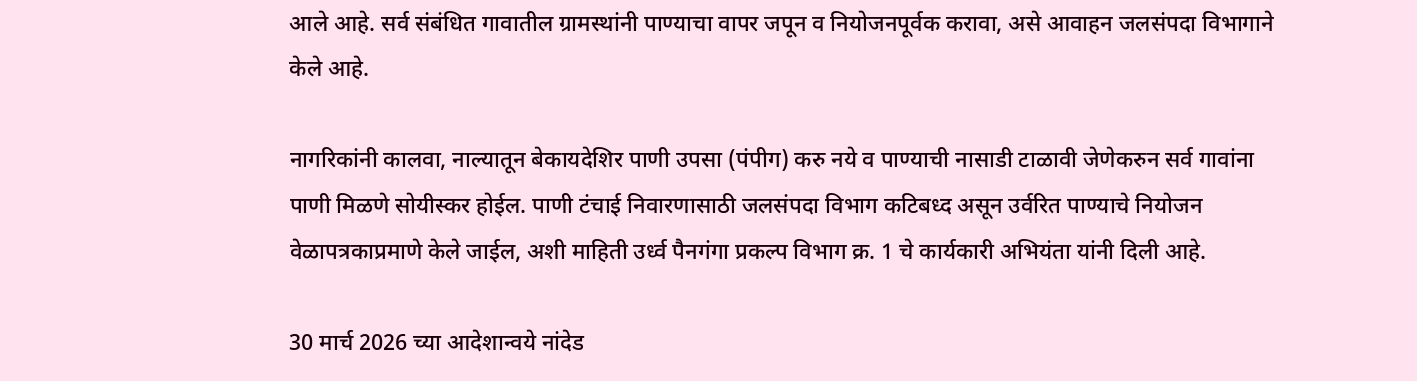आले आहे. सर्व संबंधित गावातील ग्रामस्थांनी पाण्याचा वापर जपून व नियोजनपूर्वक करावा, असे आवाहन जलसंपदा विभागाने केले आहे.

नागरिकांनी कालवा, नाल्यातून बेकायदेशिर पाणी उपसा (पंपीग) करु नये व पाण्याची नासाडी टाळावी जेणेकरुन सर्व गावांना पाणी मिळणे सोयीस्कर होईल. पाणी टंचाई निवारणासाठी जलसंपदा विभाग कटिबध्द असून उर्वरित पाण्याचे नियोजन वेळापत्रकाप्रमाणे केले जाईल, अशी माहिती उर्ध्व पैनगंगा प्रकल्प विभाग क्र. 1 चे कार्यकारी अभियंता यांनी दिली आहे.

30 मार्च 2026 च्या आदेशान्वये नांदेड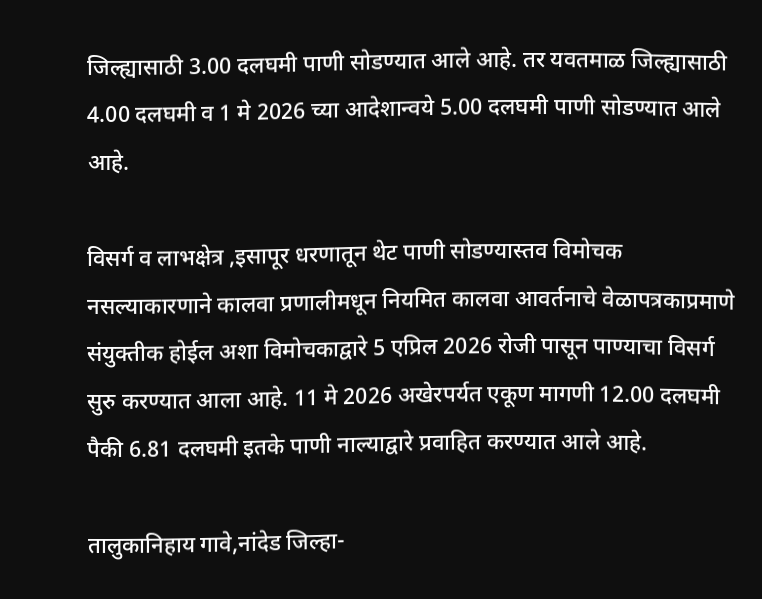जिल्ह्यासाठी 3.00 दलघमी पाणी सोडण्यात आले आहे. तर यवतमाळ जिल्ह्यासाठी 4.00 दलघमी व 1 मे 2026 च्या आदेशान्वये 5.00 दलघमी पाणी सोडण्यात आले आहे.

विसर्ग व लाभक्षेत्र ,इसापूर धरणातून थेट पाणी सोडण्यास्तव विमोचक नसल्याकारणाने कालवा प्रणालीमधून नियमित कालवा आवर्तनाचे वेळापत्रकाप्रमाणे संयुक्तीक होईल अशा विमोचकाद्वारे 5 एप्रिल 2026 रोजी पासून पाण्याचा विसर्ग सुरु करण्यात आला आहे. 11 मे 2026 अखेरपर्यत एकूण मागणी 12.00 दलघमी पैकी 6.81 दलघमी इतके पाणी नाल्याद्वारे प्रवाहित करण्यात आले आहे.

तालुकानिहाय गावे,नांदेड जिल्हा-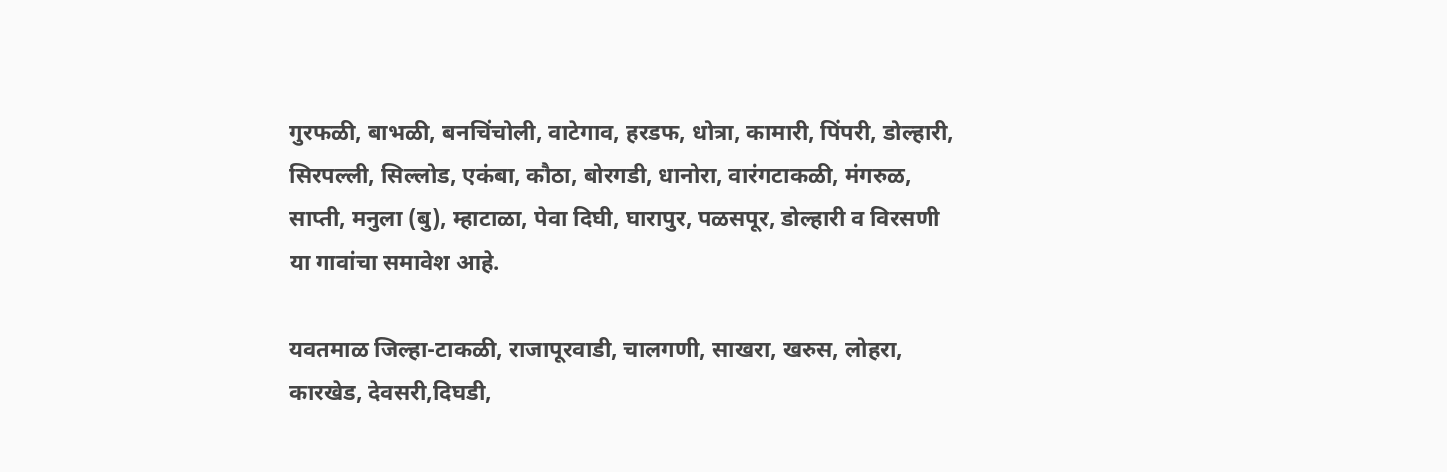गुरफळी, बाभळी, बनचिंचोली, वाटेगाव, हरडफ, धोत्रा, कामारी, पिंपरी, डोल्हारी, सिरपल्ली, सिल्लोड, एकंबा, कौठा, बोरगडी, धानोरा, वारंगटाकळी, मंगरुळ, साप्ती, मनुला (बु), म्हाटाळा, पेवा दिघी, घारापुर, पळसपूर, डोल्हारी व विरसणी या गावांचा समावेश आहे.

यवतमाळ जिल्हा-टाकळी, राजापूरवाडी, चालगणी, साखरा, खरुस, लोहरा, कारखेड, देवसरी,दिघडी,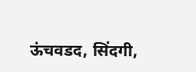ऊंचवडद, सिंदगी,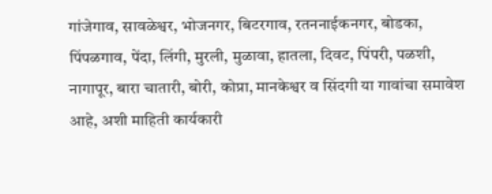गांजेगाव, सावळेश्वर, भोजनगर, बिटरगाव, रतननाईकनगर, बोडका, पिंपळगाव, पेंदा, लिंगी, मुरली, मुळावा, हातला, दिवट, पिंपरी, पळशी, नागापूर, बारा चातारी, बोरी, कोप्रा, मानकेश्वर व सिंदगी या गावांचा समावेश आहे, अशी माहिती कार्यकारी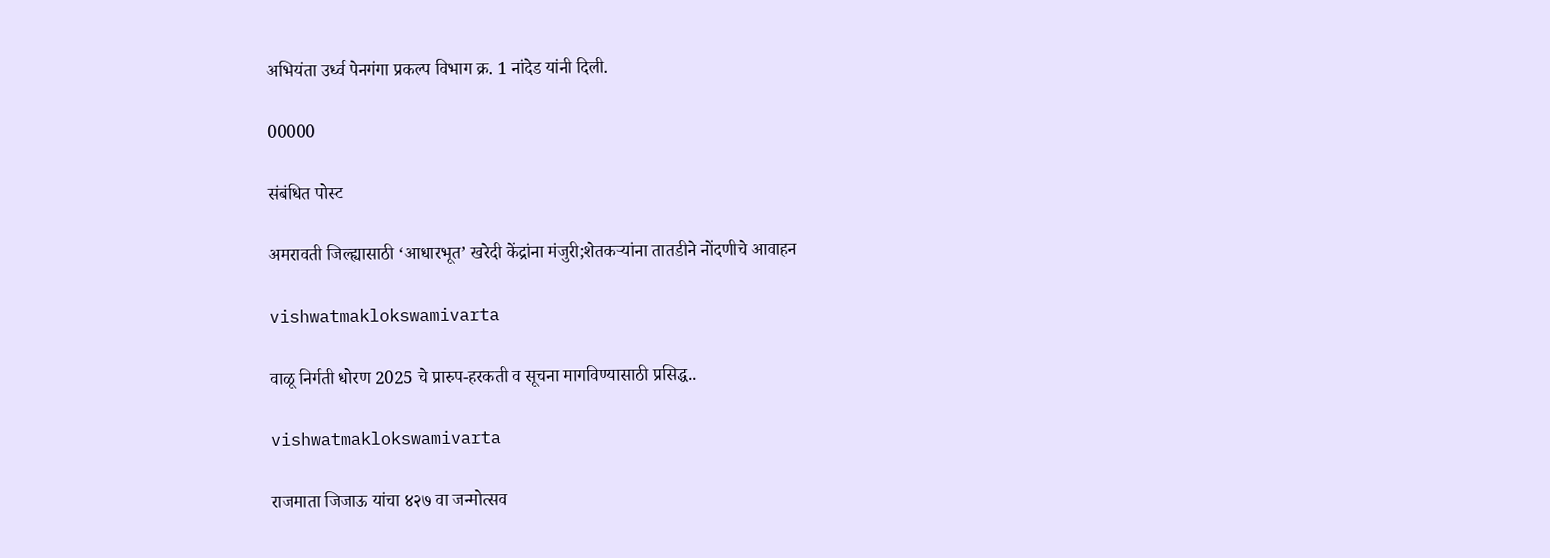अभियंता उर्ध्व पेनगंगा प्रकल्प विभाग क्र. 1 नांदेड यांनी दिली.

00000

संबंधित पोस्ट

अमरावती जिल्ह्यासाठी ‘आधारभूत’ खरेदी केंद्रांना मंजुरी;शेतकऱ्यांना तातडीने नोंदणीचे आवाहन

vishwatmaklokswamivarta

वाळू निर्गती धोरण 2025 चे प्रारुप-हरकती व सूचना मागविण्यासाठी प्रसिद्ध..

vishwatmaklokswamivarta

राजमाता जिजाऊ यांचा ४२७ वा जन्मोत्सव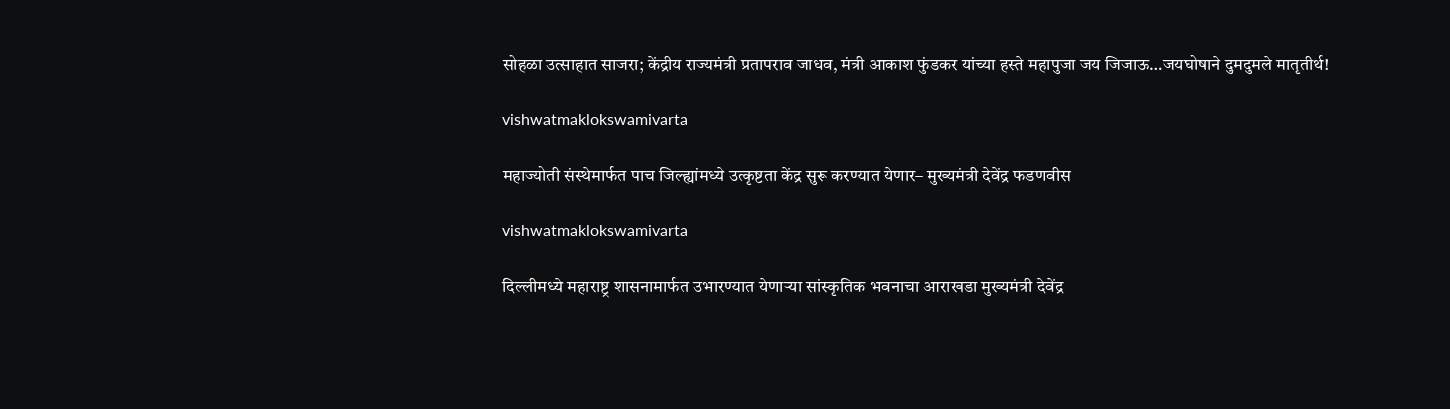सोहळा उत्साहात साजरा; केंद्रीय राज्यमंत्री प्रतापराव जाधव, मंत्री आकाश फुंडकर यांच्या हस्ते महापुजा जय जिजाऊ…जयघोषाने दुमदुमले मातृतीर्थ!

vishwatmaklokswamivarta

महाज्योती संस्थेमार्फत पाच जिल्ह्यांमध्ये उत्कृष्टता केंद्र सुरू करण्यात येणार– मुख्यमंत्री देवेंद्र फडणवीस

vishwatmaklokswamivarta

दिल्लीमध्ये महाराष्ट्र शासनामार्फत उभारण्यात येणाऱ्या सांस्कृतिक भवनाचा आराखडा मुख्यमंत्री देवेंद्र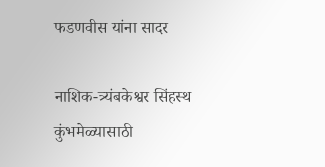फडणवीस यांना सादर

नाशिक-त्र्यंबकेश्वर सिंहस्थ कुंभमेळ्यासाठी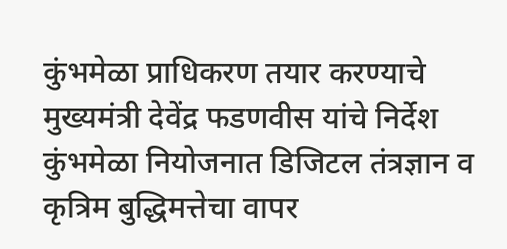कुंभमेळा प्राधिकरण तयार करण्याचे मुख्यमंत्री देवेंद्र फडणवीस यांचे निर्देश कुंभमेळा नियोजनात डिजिटल तंत्रज्ञान व कृत्रिम बुद्धिमत्तेचा वापर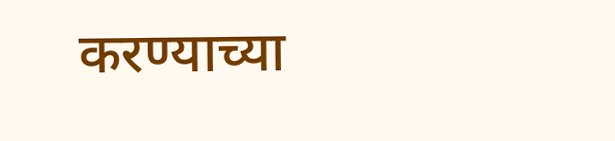करण्याच्या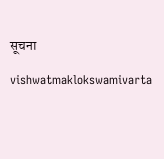सूचना

vishwatmaklokswamivarta